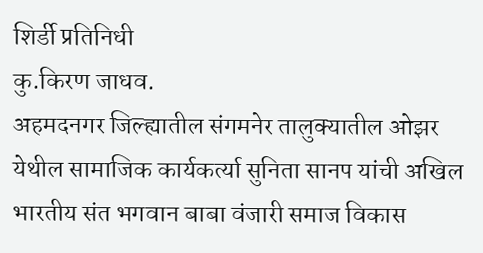शिर्डी प्रतिनिधी
कु.किरण जाधव.
अहमदनगर जिल्ह्यातील संगमनेर तालुक्यातील ओझर येथील सामाजिक कार्यकर्त्या सुनिता सानप यांची अखिल भारतीय संत भगवान बाबा वंजारी समाज विकास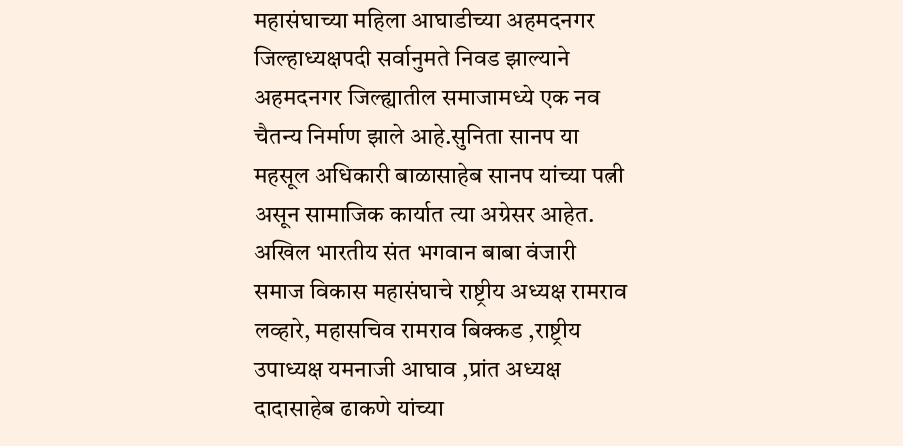महासंघाच्या महिला आघाडीच्या अहमदनगर जिल्हाध्यक्षपदी सर्वानुमते निवड झाल्याने अहमदनगर जिल्ह्यातील समाजामध्ये एक नव चैतन्य निर्माण झाले आहे.सुनिता सानप या महसूल अधिकारी बाळासाहेब सानप यांच्या पत्नी असून सामाजिक कार्यात त्या अग्रेसर आहेत.
अखिल भारतीय संत भगवान बाबा वंजारी समाज विकास महासंघाचे राष्ट्रीय अध्यक्ष रामराव लव्हारे, महासचिव रामराव बिक्कड ,राष्ट्रीय उपाध्यक्ष यमनाजी आघाव ,प्रांत अध्यक्ष दादासाहेब ढाकणे यांच्या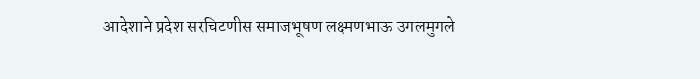आदेशाने प्रदेश सरचिटणीस समाजभूषण लक्ष्मणभाऊ उगलमुगले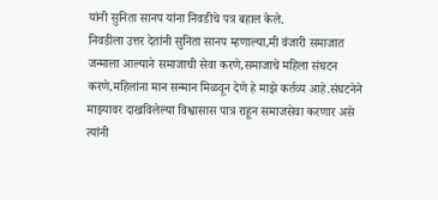यांनी सुनिता सानप यांना निवडीचे पत्र बहाल केले.
निवडीला उत्तर देतांनी सुनिता सानप म्हणाल्या,मी वंजारी समाजात जन्माला आल्याने समाजाची सेवा करणे,समाजाचे महिला संघटन करणे,महिलांना मान सन्मान मिळवून देणे हे माझे कर्तव्य आहे.संघटनेने माझ्यावर दाखविलेल्या विश्वासास पात्र राहून समाजसेवा करणार असे त्यांनी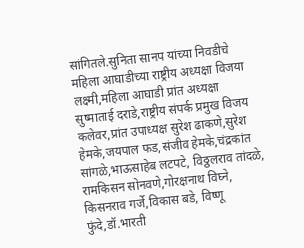सांगितले.सुनिता सानप यांच्या निवडीचे महिला आघाडीच्या राष्ट्रीय अध्यक्षा विजया लक्ष्मी,महिला आघाडी प्रांत अध्यक्षा सुष्माताई दराडे,राष्ट्रीय संपर्क प्रमुख विजय कलेवर,प्रांत उपाध्यक्ष सुरेश ढाकणे,सुरेश हेमके,जयपाल फड,संजीव हेमके,चंद्रकांत सांगळे,भाऊसाहेब लटपटे, विठ्ठलराव तांदळे, रामकिसन सोनवणे,गोरक्षनाथ विघ्ने, किसनराव गर्जे,विकास बडे, विष्णू फुंदे,डॉ.भारती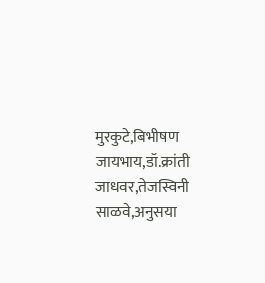मुरकुटे,बिभीषण जायभाय,डॉ.क्रांती जाधवर,तेजस्विनी साळवे,अनुसया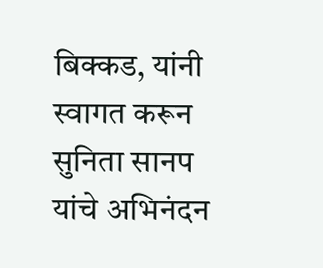बिक्कड, यांनी स्वागत करून सुनिता सानप यांचे अभिनंदन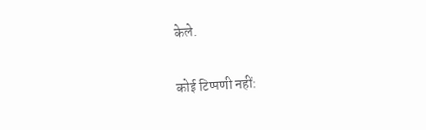केले.

कोई टिप्पणी नहीं: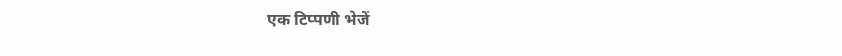एक टिप्पणी भेजें